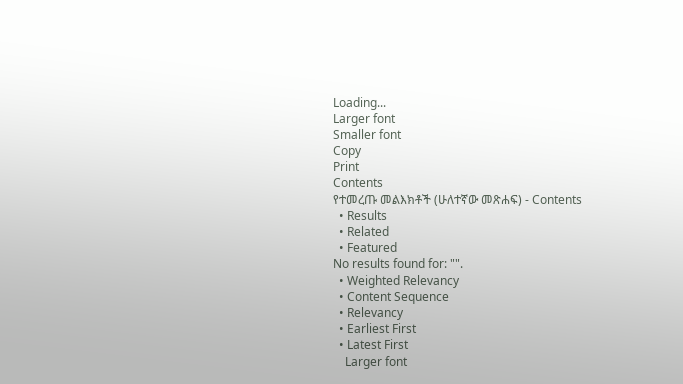Loading...
Larger font
Smaller font
Copy
Print
Contents
የተመረጡ መልእክቶች (ሁለተኛው መጽሐፍ) - Contents
  • Results
  • Related
  • Featured
No results found for: "".
  • Weighted Relevancy
  • Content Sequence
  • Relevancy
  • Earliest First
  • Latest First
    Larger font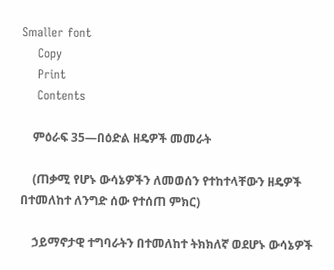Smaller font
    Copy
    Print
    Contents

    ምዕራፍ 35—በዕድል ዘዴዎች መመራት

    (ጠቃሚ የሆኑ ውሳኔዎችን ለመወሰን የተከተላቸውን ዘዴዎች በተመለከተ ለንግድ ሰው የተሰጠ ምክር)

    ኃይማኖታዊ ተግባራትን በተመለከተ ትክክለኛ ወደሆኑ ውሳኔዎች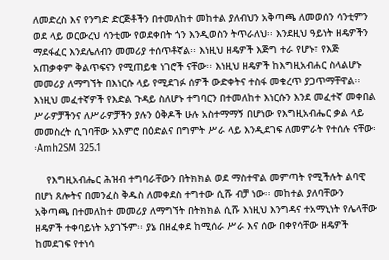ለመድረስ እና የንግድ ድርጅቶችን በተመለከተ መከተል ያለብህን አቅጣጫ ለመወሰን ሳንቲምን ወደ ላይ ወርውረህ ሳንቲሙ የወደቀበት ጎን እንዲወስን ትጥራለህ፡፡ እንደዚህ ዓይነት ዘዴዎችን ማደፋፈር እንደሌለብን መመሪያ ተሰጥቶኛል፡፡ እነዚህ ዘዴዎች እጅግ ተራ የሆኑ፣ የእጅ አጠቃቀም ቅልጥፍናን የሚጠይቁ ነገሮች ናቸው፡፡ እነዚህ ዘዴዎች ከእግዚአብሐር ስላልሆኑ መመሪያ ለማግኘት በእነርሱ ላይ የሚደገፉ ሰዎች ውድቀትና ተስፋ መቁረጥ ያጋጥማቸዋል፡፡ እነዚህ መፈተኛዎች የእድል ጉዳይ ስለሆኑ ተግባርን በተመለከተ እነርሱን እንደ መፈተኛ መቀበል ሥራዎቻችንና ለሥራዎቻችን ያሉን ዕቅዶች ሁሉ አስተማማኝ በሆነው የእግዚአብሔር ቃል ላይ መመስረት ሲገባቸው አእምሮ በዕድልና በግምት ሥራ ላይ እንዲደገፍ ለመምራት የተሰሉ ናቸው፡፡Amh2SM 325.1

    የእግዚአብሔር ሕዝብ ተግባራቸውን በትክክል ወደ ማስተዋል መምጣት የሚችሉት ልባዊ በሆነ ጸሎትና በመንፈስ ቅዱስ ለመቀደስ ተግተው ሲሹ ብቻ ነው፡፡ መከተል ያለባቸውን አቅጣጫ በተመለከተ መመሪያ ለማግኘት በትክክል ሲሹ እነዚህ እንግዳና ተአማኒነት የሌላቸው ዘዴዎች ተቀባይነት አያገኙም፡፡ ያኔ በዘፈቀደ ከሚሰራ ሥራ እና ሰው በቀየሳቸው ዘዴዎች ከመደገፍ የተነሳ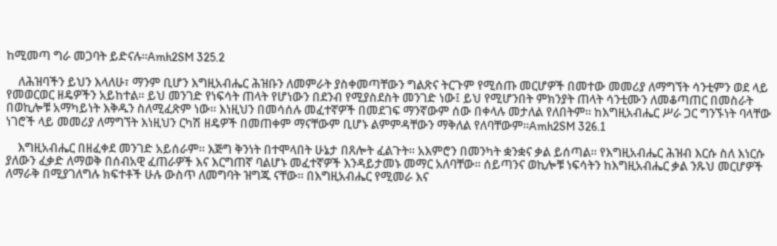ከሚመጣ ግራ መጋባት ይድናሉ፡፡Amh2SM 325.2

    ለሕዝባችን ይህን እላለሁ፣ ማንም ቢሆን እግዚአብሔር ሕዝቡን ለመምራት ያስቀመጣቸውን ግልጽና ትርጉም የሚሰጡ መርሆዎች በመተው መመሪያ ለማግኘት ሳንቲምን ወደ ላይ የመወርወር ዘዴዎችን አይከተል፡፡ ይህ መንገድ የነፍሳት ጠላት የሆነውን በደንብ የሚያስደስት መንገድ ነው፤ ይህ የሚሆንበት ምክንያት ጠላት ሳንቲሙን ለመቆጣጠር በመስራት በወኪሎቹ አማካይነት እቅዱን ስለሚፈጽም ነው፡፡ እነዚህን በመሳሰሉ መፈተኛዎች በመደገፍ ማንኛውም ሰው በቀላሉ መታለል የለበትም፡፡ ከእግዚአብሔር ሥራ ጋር ግንኙነት ባላቸው ነገሮች ላይ መመሪያ ለማግኘት እነዚህን ርካሽ ዘዴዎች በመጠቀም ማናቸውም ቢሆኑ ልምምዳቸውን ማቅለል የለባቸውም፡፡Amh2SM 326.1

    እግዚአብሔር በዘፈቀደ መንገድ አይሰራም፡፡ እጅግ ቅንነት በተሞላበት ሁኔታ በጸሎት ፈልጉት፡፡ አእምሮን በመንካት ቋንቋና ቃል ይሰጣል፡፡ የእግዚአብሔር ሕዝብ እርሱ ስለ እነርሱ ያለውን ፈቃድ ለማወቅ በሰብአዊ ፈጠራዎች እና እርግጠኛ ባልሆኑ መፈተኛዎች እንዳይታመኑ መማር አለባቸው፡፡ ሰይጣንና ወኪሎቹ ነፍሳትን ከእግዚአብሔር ቃል ንጹህ መርሆዎች ለማራቅ በሚያገለግሉ ክፍተቶች ሁሉ ውስጥ ለመግባት ዝግጁ ናቸው፡፡ በእግዚአብሔር የሚመራ እና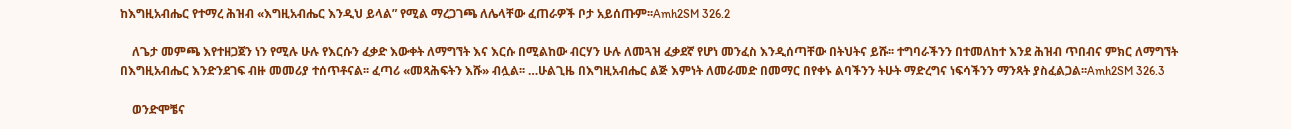ከእግዚአብሔር የተማረ ሕዝብ «እግዚአብሔር እንዲህ ይላል” የሚል ማረጋገጫ ለሌላቸው ፈጠራዎች ቦታ አይሰጡም፡፡Amh2SM 326.2

    ለጌታ መምጫ እየተዘጋጀን ነን የሚሉ ሁሉ የእርሱን ፈቃድ እውቀት ለማግኘት እና እርሱ በሚልከው ብርሃን ሁሉ ለመጓዝ ፈቃደኛ የሆነ መንፈስ እንዲሰጣቸው በትህትና ይሹ፡፡ ተግባራችንን በተመለከተ እንደ ሕዝብ ጥበብና ምክር ለማግኘት በእግዚአብሔር እንድንደገፍ ብዙ መመሪያ ተሰጥቶናል፡፡ ፈጣሪ «መጻሕፍትን እሹ» ብሏል፡፡ …ሁልጊዜ በእግዚአብሔር ልጅ እምነት ለመራመድ በመማር በየቀኑ ልባችንን ትሁት ማድረግና ነፍሳችንን ማንጻት ያስፈልጋል፡፡Amh2SM 326.3

    ወንድሞቼና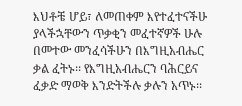እህቶቼ ሆይ፣ ለመጠቀም እየተፈተናችሁ ያላችኋቸውን ጥቃቂን መፈተኛዎች ሁሉ በመተው መንፈሳችሁን በእግዚአብሔር ቃል ፈትኑ፡፡ የእግዚአብሔርን ባሕርይና ፈቃድ ማወቅ እንድትችሉ ቃሉን አጥኑ፡፡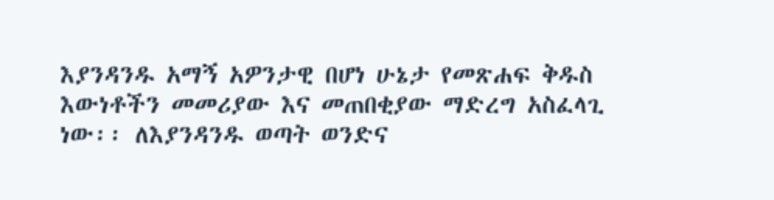እያንዳንዱ አማኝ አዎንታዊ በሆነ ሁኔታ የመጽሐፍ ቅዱስ እውነቶችን መመሪያው እና መጠበቂያው ማድረግ አስፈላጊ ነው፡፡ ለእያንዳንዱ ወጣት ወንድና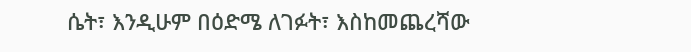ሴት፣ እንዲሁም በዕድሜ ለገፉት፣ እስከመጨረሻው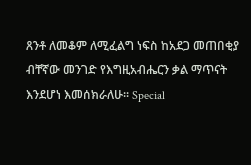ጸንቶ ለመቆም ለሚፈልግ ነፍስ ከአደጋ መጠበቂያ ብቸኛው መንገድ የእግዚአብሔርን ቃል ማጥናት እንደሆነ እመሰክራለሁ፡፡ Special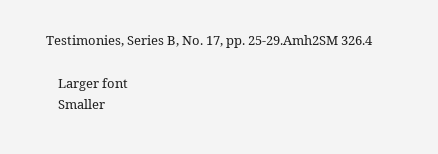Testimonies, Series B, No. 17, pp. 25-29.Amh2SM 326.4

    Larger font
    Smaller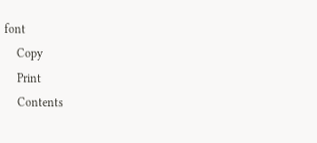font
    Copy
    Print
    Contents